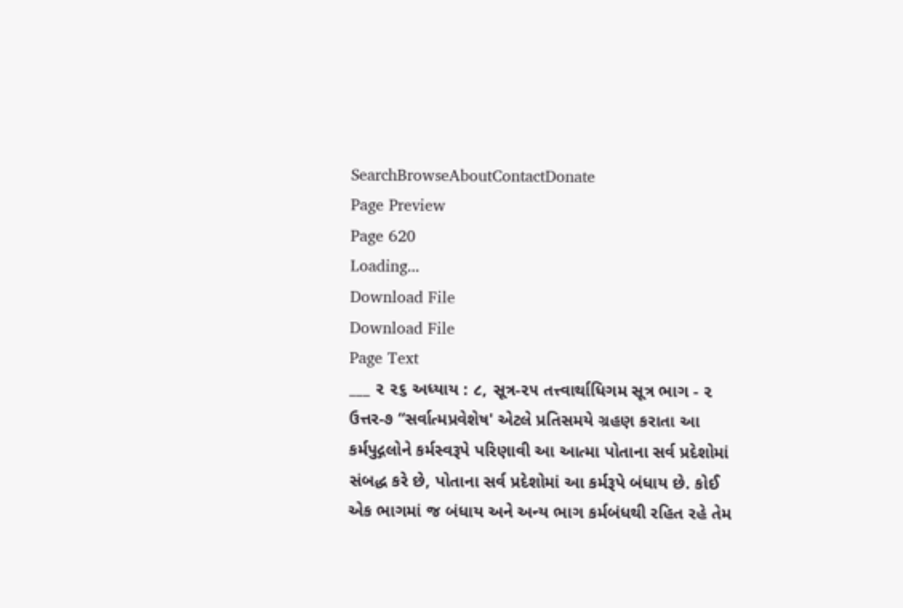SearchBrowseAboutContactDonate
Page Preview
Page 620
Loading...
Download File
Download File
Page Text
___ ૨ ૨૬ અધ્યાય : ૮, સૂત્ર-૨૫ તત્ત્વાર્થાધિગમ સૂત્ર ભાગ - ૨ ઉત્તર-૭ “સર્વાત્મપ્રવેશેષ' એટલે પ્રતિસમયે ગ્રહણ કરાતા આ કર્મપુદ્ગલોને કર્મસ્વરૂપે પરિણાવી આ આત્મા પોતાના સર્વ પ્રદેશોમાં સંબદ્ધ કરે છે, પોતાના સર્વ પ્રદેશોમાં આ કર્મરૂપે બંધાય છે. કોઈ એક ભાગમાં જ બંધાય અને અન્ય ભાગ કર્મબંધથી રહિત રહે તેમ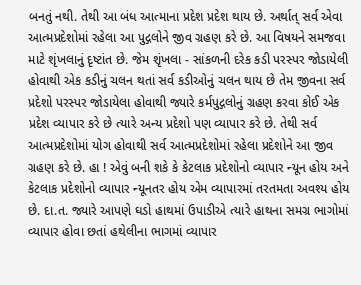બનતું નથી. તેથી આ બંધ આત્માના પ્રદેશ પ્રદેશ થાય છે. અર્થાત્ સર્વ એવા આત્મપ્રદેશોમાં રહેલા આ પુદ્ગલોને જીવ ગ્રહણ કરે છે. આ વિષયને સમજવા માટે શૃંખલાનું દૃષ્ટાંત છે. જેમ શૃંખલા - સાંકળની દરેક કડી પરસ્પર જોડાયેલી હોવાથી એક કડીનું ચલન થતાં સર્વ કડીઓનું ચલન થાય છે તેમ જીવના સર્વ પ્રદેશો પરસ્પર જોડાયેલા હોવાથી જ્યારે કર્મપુદ્ગલોનું ગ્રહણ કરવા કોઈ એક પ્રદેશ વ્યાપાર કરે છે ત્યારે અન્ય પ્રદેશો પણ વ્યાપાર કરે છે. તેથી સર્વ આત્મપ્રદેશોમાં યોગ હોવાથી સર્વ આત્મપ્રદેશોમાં રહેલા પ્રદેશોને આ જીવ ગ્રહણ કરે છે. હા ! એવું બની શકે કે કેટલાક પ્રદેશોનો વ્યાપાર ન્યૂન હોય અને કેટલાક પ્રદેશોનો વ્યાપાર ન્યૂનતર હોય એમ વ્યાપારમાં તરતમતા અવશ્ય હોય છે. દા.ત. જ્યારે આપણે ઘડો હાથમાં ઉપાડીએ ત્યારે હાથના સમગ્ર ભાગોમાં વ્યાપાર હોવા છતાં હથેલીના ભાગમાં વ્યાપાર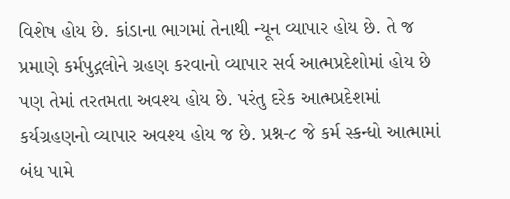વિશેષ હોય છે. કાંડાના ભાગમાં તેનાથી ન્યૂન વ્યાપાર હોય છે. તે જ પ્રમાણે કર્મપુદ્ગલોને ગ્રહણ કરવાનો વ્યાપાર સર્વ આત્મપ્રદેશોમાં હોય છે પણ તેમાં તરતમતા અવશ્ય હોય છે. પરંતુ દરેક આત્મપ્રદેશમાં કર્યગ્રહણનો વ્યાપાર અવશ્ય હોય જ છે. પ્રશ્ન-૮ જે કર્મ સ્કન્ધો આત્મામાં બંધ પામે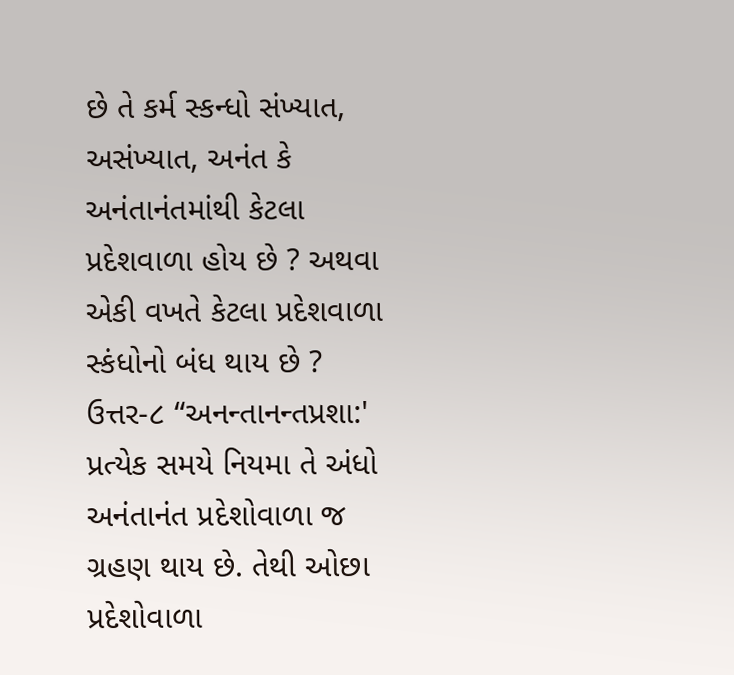છે તે કર્મ સ્કન્ધો સંખ્યાત, અસંખ્યાત, અનંત કે અનંતાનંતમાંથી કેટલા પ્રદેશવાળા હોય છે ? અથવા એકી વખતે કેટલા પ્રદેશવાળા સ્કંધોનો બંધ થાય છે ? ઉત્તર-૮ “અનન્તાનન્તપ્રશા:' પ્રત્યેક સમયે નિયમા તે અંધો અનંતાનંત પ્રદેશોવાળા જ ગ્રહણ થાય છે. તેથી ઓછા પ્રદેશોવાળા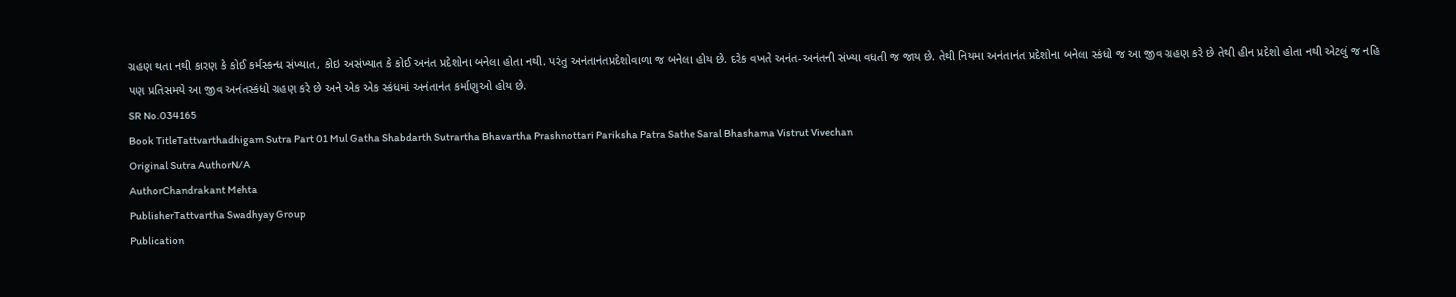ગ્રહણ થતા નથી કારણ કે કોઈ કર્મસ્કન્ધ સંખ્યાત, કોઇ અસંખ્યાત કે કોઈ અનંત પ્રદેશોના બનેલા હોતા નથી. પરંતુ અનંતાનંતપ્રદેશોવાળા જ બનેલા હોય છે. દરેક વખતે અનંત-અનંતની સંખ્યા વધતી જ જાય છે. તેથી નિયમા અનંતાનંત પ્રદેશોના બનેલા સ્કંધો જ આ જીવ ગ્રહણ કરે છે તેથી હીન પ્રદેશો હોતા નથી એટલું જ નહિ પણ પ્રતિસમયે આ જીવ અનંતસ્કંધો ગ્રહણ કરે છે અને એક એક સ્કંધમાં અનંતાનંત કર્માણુઓ હોય છે.
SR No.034165
Book TitleTattvarthadhigam Sutra Part 01 Mul Gatha Shabdarth Sutrartha Bhavartha Prashnottari Pariksha Patra Sathe Saral Bhashama Vistrut Vivechan
Original Sutra AuthorN/A
AuthorChandrakant Mehta
PublisherTattvartha Swadhyay Group
Publication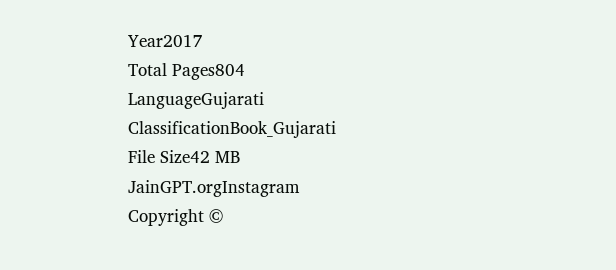Year2017
Total Pages804
LanguageGujarati
ClassificationBook_Gujarati
File Size42 MB
JainGPT.orgInstagram
Copyright ©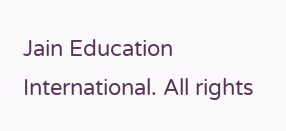Jain Education International. All rights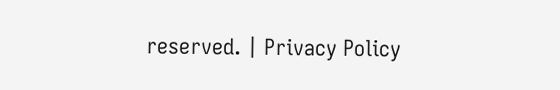reserved. | Privacy Policy